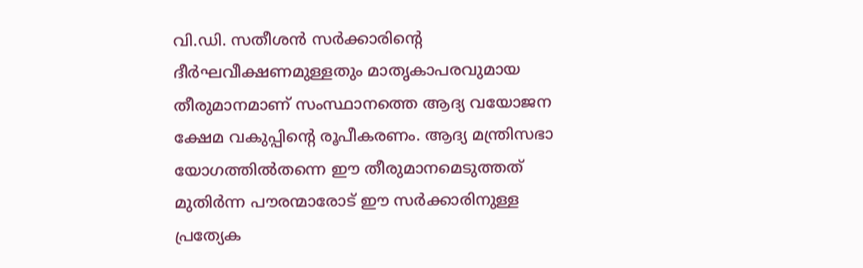വി.ഡി. സതീശൻ സർക്കാരിന്റെ ദീർഘവീക്ഷണമുള്ളതും മാതൃകാപരവുമായ തീരുമാനമാണ് സംസ്ഥാനത്തെ ആദ്യ വയോജന ക്ഷേമ വകുപ്പിന്റെ രൂപീകരണം. ആദ്യ മന്ത്രിസഭാ യോഗത്തിൽതന്നെ ഈ തീരുമാനമെടുത്തത് മുതിർന്ന പൗരന്മാരോട് ഈ സർക്കാരിനുള്ള പ്രത്യേക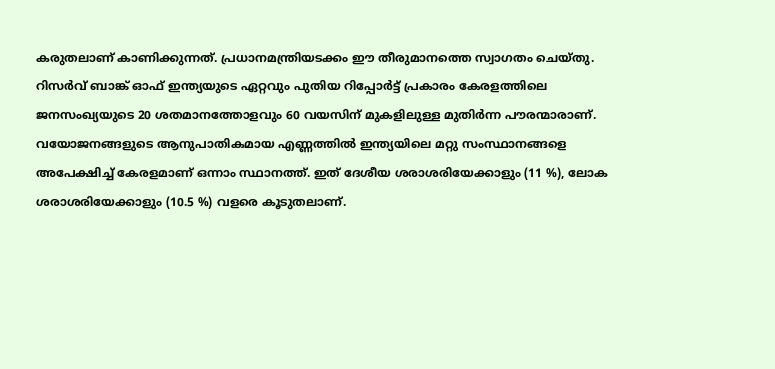കരുതലാണ് കാണിക്കുന്നത്. പ്രധാനമന്ത്രിയടക്കം ഈ തീരുമാനത്തെ സ്വാഗതം ചെയ്തു.
റിസർവ് ബാങ്ക് ഓഫ് ഇന്ത്യയുടെ ഏറ്റവും പുതിയ റിപ്പോർട്ട് പ്രകാരം കേരളത്തിലെ ജനസംഖ്യയുടെ 20 ശതമാനത്തോളവും 60 വയസിന് മുകളിലുള്ള മുതിർന്ന പൗരന്മാരാണ്. വയോജനങ്ങളുടെ ആനുപാതികമായ എണ്ണത്തിൽ ഇന്ത്യയിലെ മറ്റു സംസ്ഥാനങ്ങളെ അപേക്ഷിച്ച് കേരളമാണ് ഒന്നാം സ്ഥാനത്ത്. ഇത് ദേശീയ ശരാശരിയേക്കാളും (11 %), ലോക ശരാശരിയേക്കാളും (10.5 %) വളരെ കൂടുതലാണ്.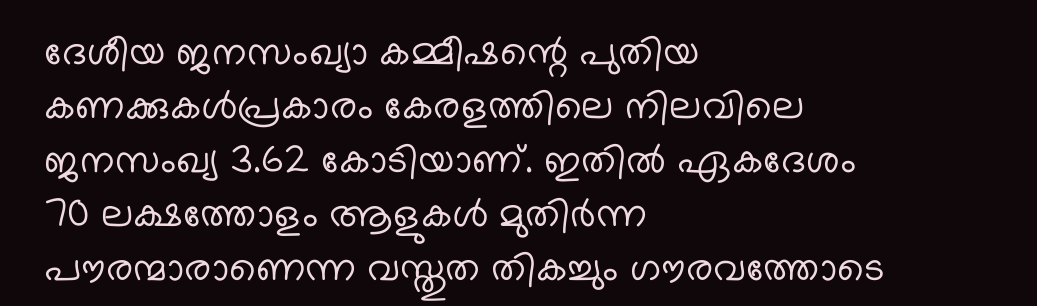ദേശീയ ജനസംഖ്യാ കമ്മീഷന്റെ പുതിയ കണക്കുകൾപ്രകാരം കേരളത്തിലെ നിലവിലെ ജനസംഖ്യ 3.62 കോടിയാണ്. ഇതിൽ ഏകദേശം 70 ലക്ഷത്തോളം ആളുകൾ മുതിർന്ന പൗരന്മാരാണെന്ന വസ്തുത തികച്ചും ഗൗരവത്തോടെ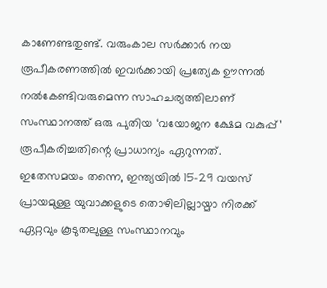കാണേണ്ടതുണ്ട്. വരുംകാല സർക്കാർ നയ രൂപീകരണത്തിൽ ഇവർക്കായി പ്രത്യേക ഊന്നൽ നൽകേണ്ടിവരുമെന്ന സാഹചര്യത്തിലാണ് സംസ്ഥാനത്ത് ഒരു പുതിയ ‘വയോജന ക്ഷേമ വകുപ്പ്’ രൂപീകരിച്ചതിന്റെ പ്രാധാന്യം ഏറുന്നത്.
ഇതേസമയം തന്നെ, ഇന്ത്യയിൽ 15-29 വയസ് പ്രായമുള്ള യുവാക്കളുടെ തൊഴിലില്ലായ്മാ നിരക്ക് ഏറ്റവും കൂടുതലുള്ള സംസ്ഥാനവും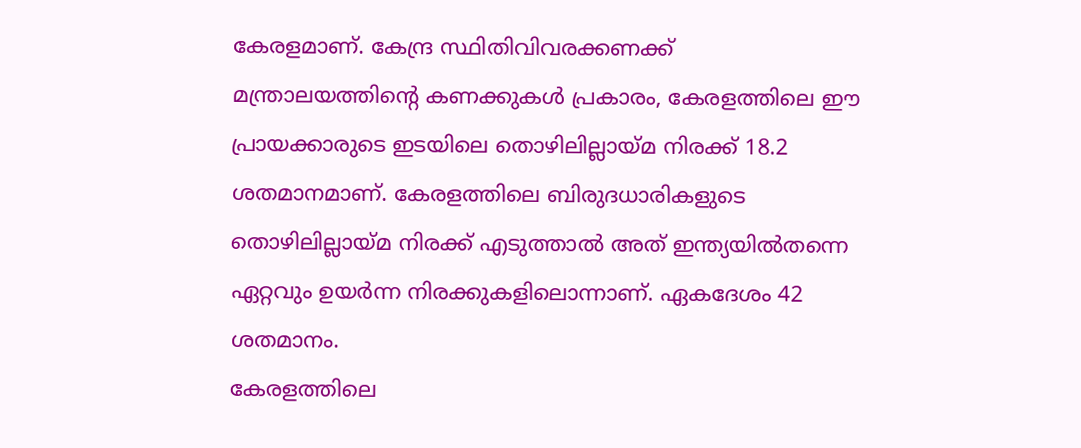കേരളമാണ്. കേന്ദ്ര സ്ഥിതിവിവരക്കണക്ക് മന്ത്രാലയത്തിന്റെ കണക്കുകൾ പ്രകാരം, കേരളത്തിലെ ഈ പ്രായക്കാരുടെ ഇടയിലെ തൊഴിലില്ലായ്മ നിരക്ക് 18.2 ശതമാനമാണ്. കേരളത്തിലെ ബിരുദധാരികളുടെ തൊഴിലില്ലായ്മ നിരക്ക് എടുത്താൽ അത് ഇന്ത്യയിൽതന്നെ ഏറ്റവും ഉയർന്ന നിരക്കുകളിലൊന്നാണ്. ഏകദേശം 42 ശതമാനം.
കേരളത്തിലെ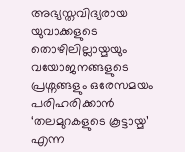അഭ്യസ്തവിദ്യരായ യുവാക്കളുടെ തൊഴിലില്ലായ്മയും വയോജനങ്ങളുടെ പ്രശ്നങ്ങളും ഒരേസമയം പരിഹരിക്കാൻ ‘തലമുറകളുടെ കൂട്ടായ്മ’ എന്ന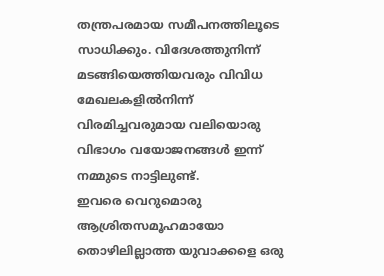തന്ത്രപരമായ സമീപനത്തിലൂടെ സാധിക്കും. വിദേശത്തുനിന്ന് മടങ്ങിയെത്തിയവരും വിവിധ മേഖലകളിൽനിന്ന് വിരമിച്ചവരുമായ വലിയൊരു വിഭാഗം വയോജനങ്ങൾ ഇന്ന് നമ്മുടെ നാട്ടിലുണ്ട്.
ഇവരെ വെറുമൊരു ആശ്രിതസമൂഹമായോ തൊഴിലില്ലാത്ത യുവാക്കളെ ഒരു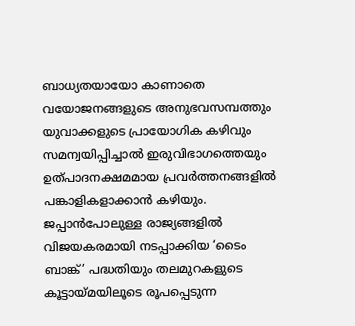ബാധ്യതയായോ കാണാതെ വയോജനങ്ങളുടെ അനുഭവസമ്പത്തും യുവാക്കളുടെ പ്രായോഗിക കഴിവും സമന്വയിപ്പിച്ചാൽ ഇരുവിഭാഗത്തെയും ഉത്പാദനക്ഷമമായ പ്രവർത്തനങ്ങളിൽ പങ്കാളികളാക്കാൻ കഴിയും.
ജപ്പാൻപോലുള്ള രാജ്യങ്ങളിൽ വിജയകരമായി നടപ്പാക്കിയ ‘ടൈം ബാങ്ക്’ പദ്ധതിയും തലമുറകളുടെ കൂട്ടായ്മയിലൂടെ രൂപപ്പെടുന്ന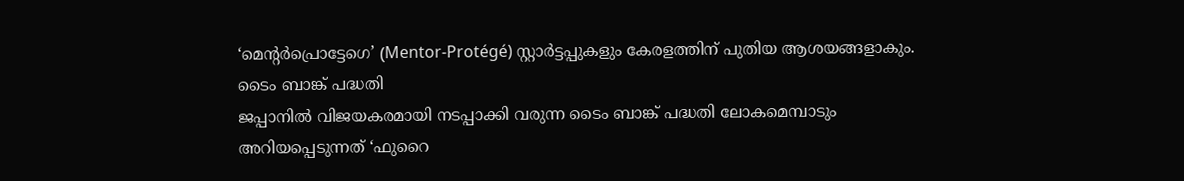‘മെന്റർപ്രൊട്ടേഗെ’ (Mentor-Protégé) സ്റ്റാർട്ടപ്പുകളും കേരളത്തിന് പുതിയ ആശയങ്ങളാകും.
ടൈം ബാങ്ക് പദ്ധതി
ജപ്പാനിൽ വിജയകരമായി നടപ്പാക്കി വരുന്ന ടൈം ബാങ്ക് പദ്ധതി ലോകമെമ്പാടും അറിയപ്പെടുന്നത് ‘ഫുറൈ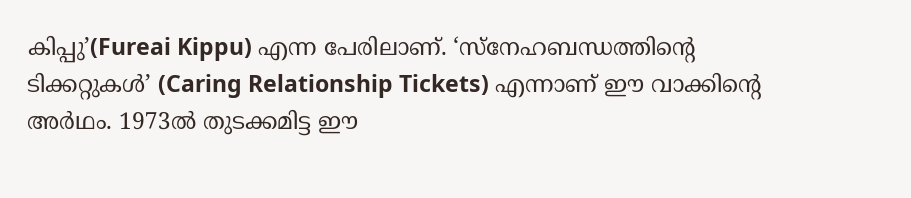കിപ്പു’(Fureai Kippu) എന്ന പേരിലാണ്. ‘സ്നേഹബന്ധത്തിന്റെ ടിക്കറ്റുകൾ’ (Caring Relationship Tickets) എന്നാണ് ഈ വാക്കിന്റെ അർഥം. 1973ൽ തുടക്കമിട്ട ഈ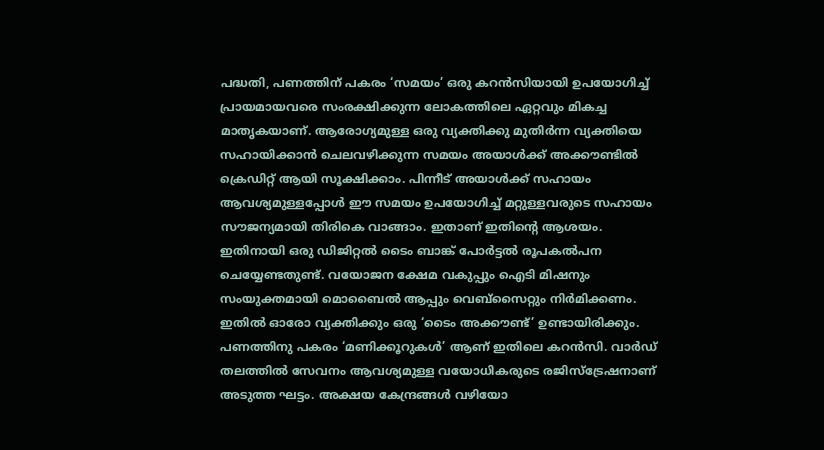പദ്ധതി, പണത്തിന് പകരം ‘സമയം’ ഒരു കറൻസിയായി ഉപയോഗിച്ച് പ്രായമായവരെ സംരക്ഷിക്കുന്ന ലോകത്തിലെ ഏറ്റവും മികച്ച മാതൃകയാണ്. ആരോഗ്യമുള്ള ഒരു വ്യക്തിക്കു മുതിർന്ന വ്യക്തിയെ സഹായിക്കാൻ ചെലവഴിക്കുന്ന സമയം അയാൾക്ക് അക്കൗണ്ടിൽ ക്രെഡിറ്റ് ആയി സൂക്ഷിക്കാം. പിന്നീട് അയാൾക്ക് സഹായം ആവശ്യമുള്ളപ്പോൾ ഈ സമയം ഉപയോഗിച്ച് മറ്റുള്ളവരുടെ സഹായം സൗജന്യമായി തിരികെ വാങ്ങാം. ഇതാണ് ഇതിന്റെ ആശയം.
ഇതിനായി ഒരു ഡിജിറ്റൽ ടൈം ബാങ്ക് പോർട്ടൽ രൂപകൽപന ചെയ്യേണ്ടതുണ്ട്. വയോജന ക്ഷേമ വകുപ്പും ഐടി മിഷനും സംയുക്തമായി മൊബൈൽ ആപ്പും വെബ്സൈറ്റും നിർമിക്കണം. ഇതിൽ ഓരോ വ്യക്തിക്കും ഒരു ‘ടൈം അക്കൗണ്ട്’ ഉണ്ടായിരിക്കും. പണത്തിനു പകരം ‘മണിക്കൂറുകൾ’ ആണ് ഇതിലെ കറൻസി. വാർഡ് തലത്തിൽ സേവനം ആവശ്യമുള്ള വയോധികരുടെ രജിസ്ട്രേഷനാണ് അടുത്ത ഘട്ടം. അക്ഷയ കേന്ദ്രങ്ങൾ വഴിയോ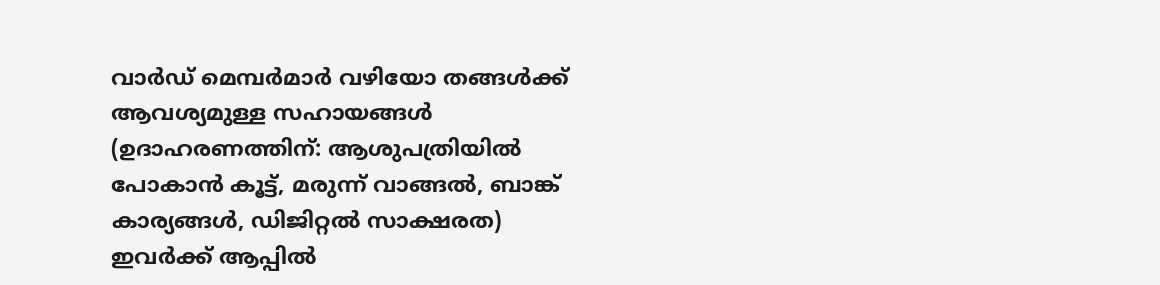വാർഡ് മെമ്പർമാർ വഴിയോ തങ്ങൾക്ക് ആവശ്യമുള്ള സഹായങ്ങൾ (ഉദാഹരണത്തിന്: ആശുപത്രിയിൽ പോകാൻ കൂട്ട്, മരുന്ന് വാങ്ങൽ, ബാങ്ക് കാര്യങ്ങൾ, ഡിജിറ്റൽ സാക്ഷരത) ഇവർക്ക് ആപ്പിൽ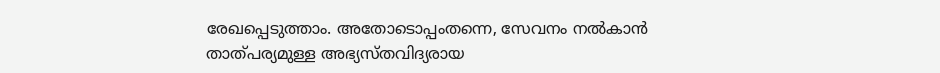രേഖപ്പെടുത്താം. അതോടൊപ്പംതന്നെ, സേവനം നൽകാൻ താത്പര്യമുള്ള അഭ്യസ്തവിദ്യരായ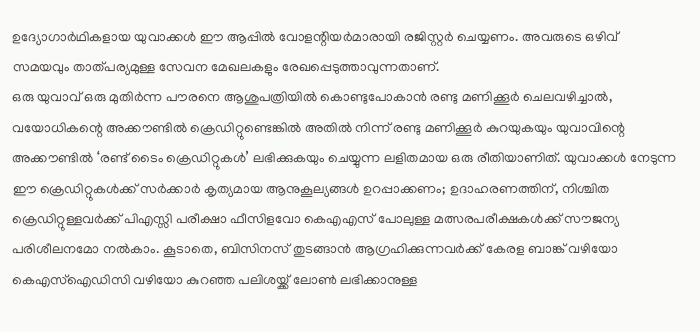ഉദ്യോഗാർഥികളായ യുവാക്കൾ ഈ ആപ്പിൽ വോളന്റിയർമാരായി രജിസ്റ്റർ ചെയ്യണം. അവരുടെ ഒഴിവ് സമയവും താത്പര്യമുള്ള സേവന മേഖലകളും രേഖപ്പെടുത്താവുന്നതാണ്.
ഒരു യുവാവ് ഒരു മുതിർന്ന പൗരനെ ആശുപത്രിയിൽ കൊണ്ടുപോകാൻ രണ്ടു മണിക്കൂർ ചെലവഴിച്ചാൽ, വയോധികന്റെ അക്കൗണ്ടിൽ ക്രെഡിറ്റുണ്ടെങ്കിൽ അതിൽ നിന്ന് രണ്ടു മണിക്കൂർ കുറയുകയും യുവാവിന്റെ അക്കൗണ്ടിൽ ‘രണ്ട് ടൈം ക്രെഡിറ്റുകൾ’ ലഭിക്കുകയും ചെയ്യുന്ന ലളിതമായ ഒരു രീതിയാണിത്. യുവാക്കൾ നേടുന്ന ഈ ക്രെഡിറ്റുകൾക്ക് സർക്കാർ കൃത്യമായ ആനുകൂല്യങ്ങൾ ഉറപ്പാക്കണം; ഉദാഹരണത്തിന്, നിശ്ചിത ക്രെഡിറ്റുള്ളവർക്ക് പിഎസ്സി പരീക്ഷാ ഫീസിളവോ കെഎഎസ് പോലുള്ള മത്സരപരീക്ഷകൾക്ക് സൗജന്യ പരിശീലനമോ നൽകാം. കൂടാതെ, ബിസിനസ് തുടങ്ങാൻ ആഗ്രഹിക്കുന്നവർക്ക് കേരള ബാങ്ക് വഴിയോ കെഎസ്ഐഡിസി വഴിയോ കുറഞ്ഞ പലിശയ്ക്ക് ലോൺ ലഭിക്കാനുള്ള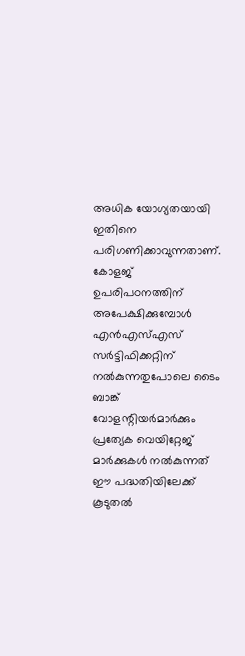അധിക യോഗ്യതയായി ഇതിനെ പരിഗണിക്കാവുന്നതാണ്.
കോളജ് ഉപരിപഠനത്തിന് അപേക്ഷിക്കുമ്പോൾ എൻഎസ്എസ് സർട്ടിഫിക്കറ്റിന് നൽകുന്നതുപോലെ ടൈം ബാങ്ക് വോളന്റിയർമാർക്കും പ്രത്യേക വെയിറ്റേജ് മാർക്കുകൾ നൽകുന്നത് ഈ പദ്ധതിയിലേക്ക് കൂടുതൽ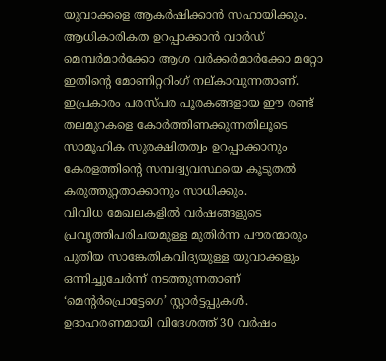യുവാക്കളെ ആകർഷിക്കാൻ സഹായിക്കും. ആധികാരികത ഉറപ്പാക്കാൻ വാർഡ് മെമ്പർമാർക്കോ ആശ വർക്കർമാർക്കോ മറ്റോ ഇതിന്റെ മോണിറ്ററിംഗ് നല്കാവുന്നതാണ്.
ഇപ്രകാരം പരസ്പര പൂരകങ്ങളായ ഈ രണ്ട് തലമുറകളെ കോർത്തിണക്കുന്നതിലൂടെ സാമൂഹിക സുരക്ഷിതത്വം ഉറപ്പാക്കാനും കേരളത്തിന്റെ സമ്പദ്വ്യവസ്ഥയെ കൂടുതൽ കരുത്തുറ്റതാക്കാനും സാധിക്കും.
വിവിധ മേഖലകളിൽ വർഷങ്ങളുടെ പ്രവൃത്തിപരിചയമുള്ള മുതിർന്ന പൗരന്മാരും പുതിയ സാങ്കേതികവിദ്യയുള്ള യുവാക്കളും ഒന്നിച്ചുചേർന്ന് നടത്തുന്നതാണ് ‘മെന്റർപ്രൊട്ടേഗെ’ സ്റ്റാർട്ടപ്പുകൾ. ഉദാഹരണമായി വിദേശത്ത് 30 വർഷം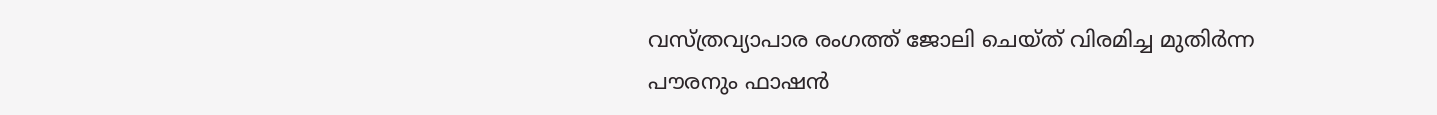വസ്ത്രവ്യാപാര രംഗത്ത് ജോലി ചെയ്ത് വിരമിച്ച മുതിർന്ന പൗരനും ഫാഷൻ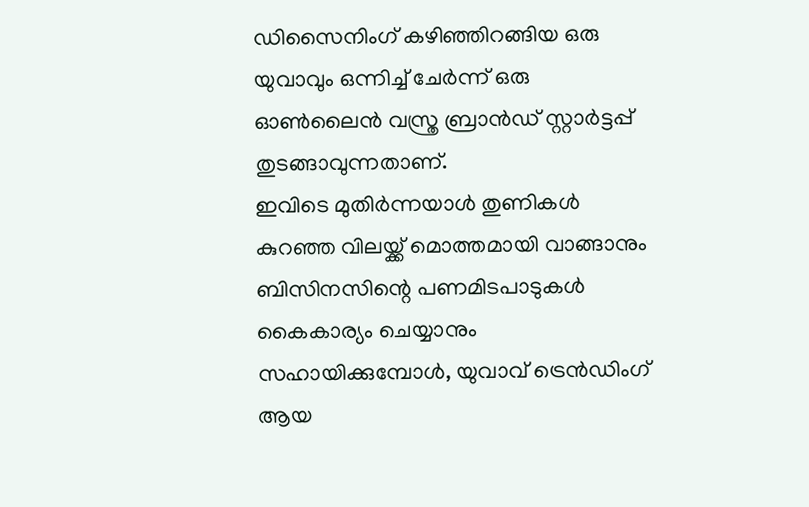ഡിസൈനിംഗ് കഴിഞ്ഞിറങ്ങിയ ഒരു യുവാവും ഒന്നിച്ച് ചേർന്ന് ഒരു ഓൺലൈൻ വസ്ത്ര ബ്രാൻഡ് സ്റ്റാർട്ടപ്പ് തുടങ്ങാവുന്നതാണ്.
ഇവിടെ മുതിർന്നയാൾ തുണികൾ കുറഞ്ഞ വിലയ്ക്ക് മൊത്തമായി വാങ്ങാനും ബിസിനസിന്റെ പണമിടപാടുകൾ കൈകാര്യം ചെയ്യാനും സഹായിക്കുമ്പോൾ, യുവാവ് ട്രെൻഡിംഗ് ആയ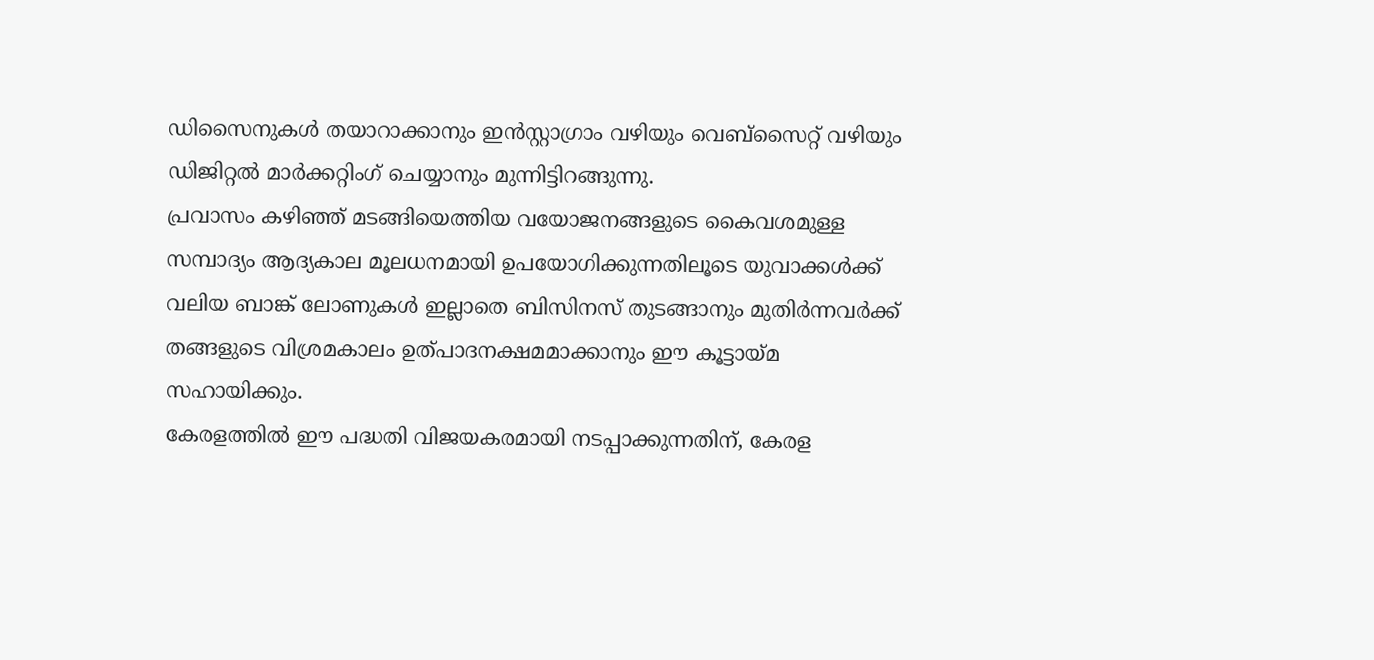ഡിസൈനുകൾ തയാറാക്കാനും ഇൻസ്റ്റാഗ്രാം വഴിയും വെബ്സൈറ്റ് വഴിയും ഡിജിറ്റൽ മാർക്കറ്റിംഗ് ചെയ്യാനും മുന്നിട്ടിറങ്ങുന്നു.
പ്രവാസം കഴിഞ്ഞ് മടങ്ങിയെത്തിയ വയോജനങ്ങളുടെ കൈവശമുള്ള സമ്പാദ്യം ആദ്യകാല മൂലധനമായി ഉപയോഗിക്കുന്നതിലൂടെ യുവാക്കൾക്ക് വലിയ ബാങ്ക് ലോണുകൾ ഇല്ലാതെ ബിസിനസ് തുടങ്ങാനും മുതിർന്നവർക്ക് തങ്ങളുടെ വിശ്രമകാലം ഉത്പാദനക്ഷമമാക്കാനും ഈ കൂട്ടായ്മ സഹായിക്കും.
കേരളത്തിൽ ഈ പദ്ധതി വിജയകരമായി നടപ്പാക്കുന്നതിന്, കേരള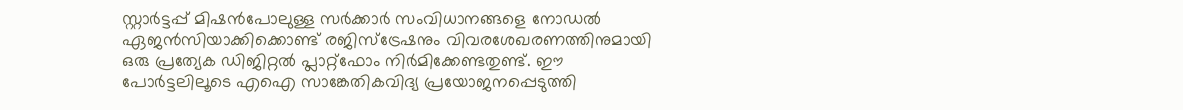സ്റ്റാർട്ടപ്പ് മിഷൻപോലുള്ള സർക്കാർ സംവിധാനങ്ങളെ നോഡൽ ഏജൻസിയാക്കിക്കൊണ്ട് രജിസ്ട്രേഷനും വിവരശേഖരണത്തിനുമായി ഒരു പ്രത്യേക ഡിജിറ്റൽ പ്ലാറ്റ്ഫോം നിർമിക്കേണ്ടതുണ്ട്. ഈ പോർട്ടലിലൂടെ എഐ സാങ്കേതികവിദ്യ പ്രയോജനപ്പെടുത്തി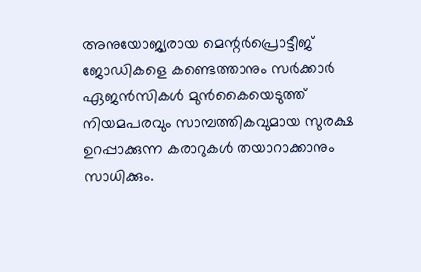അനുയോജ്യരായ മെന്റർപ്രൊട്ടീജ് ജോഡികളെ കണ്ടെത്താനും സർക്കാർ ഏജൻസികൾ മുൻകൈയെടുത്ത് നിയമപരവും സാമ്പത്തികവുമായ സുരക്ഷ ഉറപ്പാക്കുന്ന കരാറുകൾ തയാറാക്കാനും സാധിക്കും.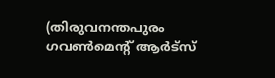(തിരുവനന്തപുരം ഗവൺമെന്റ് ആർട്സ്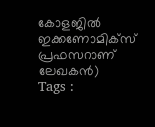കോളജിൽ
ഇക്കണോമിക്സ് പ്രഫസറാണ് ലേഖകൻ)
Tags :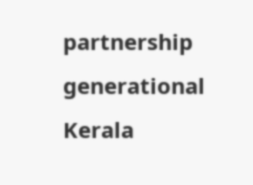partnership generational Kerala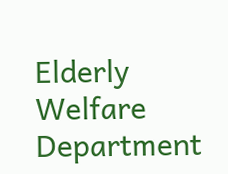Elderly Welfare Department